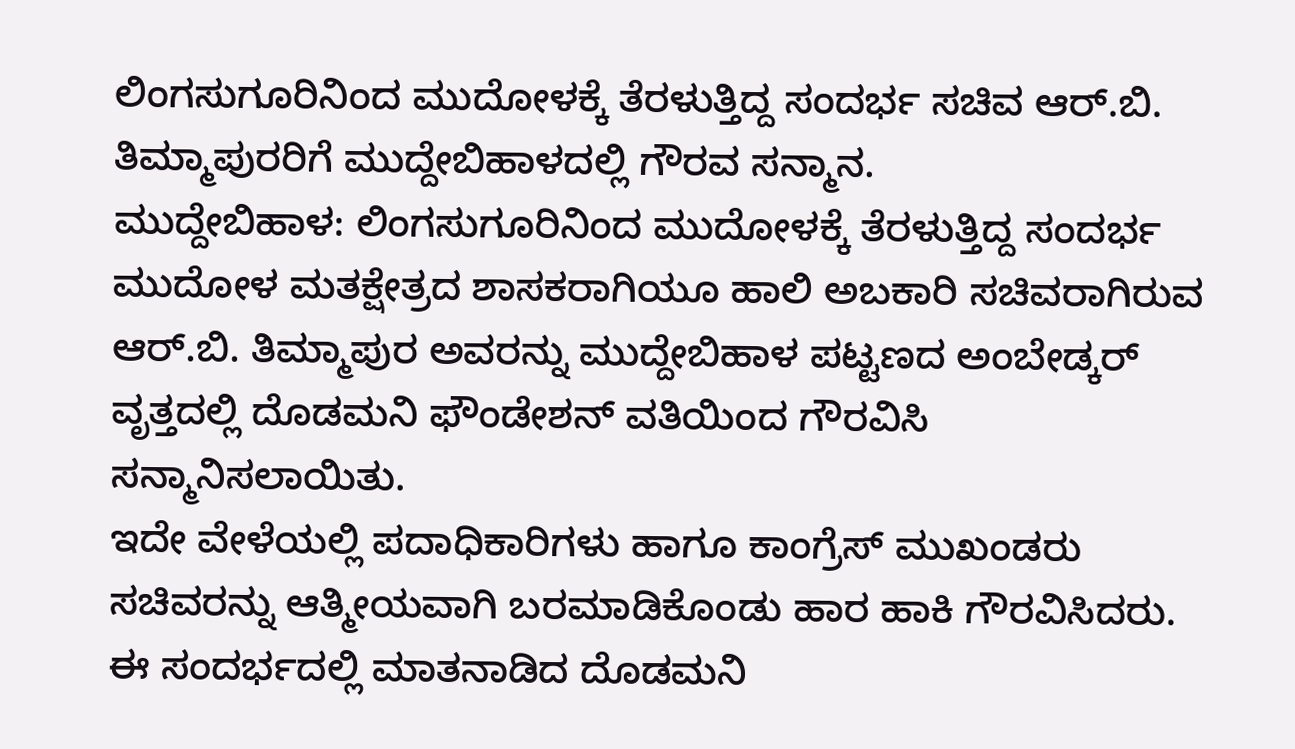ಲಿಂಗಸುಗೂರಿನಿಂದ ಮುದೋಳಕ್ಕೆ ತೆರಳುತ್ತಿದ್ದ ಸಂದರ್ಭ ಸಚಿವ ಆರ್.ಬಿ. ತಿಮ್ಮಾಪುರರಿಗೆ ಮುದ್ದೇಬಿಹಾಳದಲ್ಲಿ ಗೌರವ ಸನ್ಮಾನ.
ಮುದ್ದೇಬಿಹಾಳ: ಲಿಂಗಸುಗೂರಿನಿಂದ ಮುದೋಳಕ್ಕೆ ತೆರಳುತ್ತಿದ್ದ ಸಂದರ್ಭ ಮುದೋಳ ಮತಕ್ಷೇತ್ರದ ಶಾಸಕರಾಗಿಯೂ ಹಾಲಿ ಅಬಕಾರಿ ಸಚಿವರಾಗಿರುವ ಆರ್.ಬಿ. ತಿಮ್ಮಾಪುರ ಅವರನ್ನು ಮುದ್ದೇಬಿಹಾಳ ಪಟ್ಟಣದ ಅಂಬೇಡ್ಕರ್ ವೃತ್ತದಲ್ಲಿ ದೊಡಮನಿ ಫೌಂಡೇಶನ್ ವತಿಯಿಂದ ಗೌರವಿಸಿ ಸನ್ಮಾನಿಸಲಾಯಿತು.
ಇದೇ ವೇಳೆಯಲ್ಲಿ ಪದಾಧಿಕಾರಿಗಳು ಹಾಗೂ ಕಾಂಗ್ರೆಸ್ ಮುಖಂಡರು ಸಚಿವರನ್ನು ಆತ್ಮೀಯವಾಗಿ ಬರಮಾಡಿಕೊಂಡು ಹಾರ ಹಾಕಿ ಗೌರವಿಸಿದರು. ಈ ಸಂದರ್ಭದಲ್ಲಿ ಮಾತನಾಡಿದ ದೊಡಮನಿ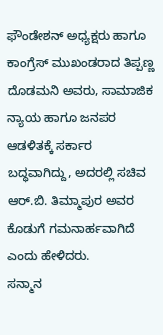ಫೌಂಡೇಶನ್ ಅಧ್ಯಕ್ಷರು ಹಾಗೂ ಕಾಂಗ್ರೆಸ್ ಮುಖಂಡರಾದ ತಿಪ್ಪಣ್ಣ ದೊಡಮನಿ ಅವರು, ಸಾಮಾಜಿಕ ನ್ಯಾಯ ಹಾಗೂ ಜನಪರ ಆಡಳಿತಕ್ಕೆ ಸರ್ಕಾರ ಬದ್ಧವಾಗಿದ್ದು, ಅದರಲ್ಲಿ ಸಚಿವ ಆರ್.ಬಿ. ತಿಮ್ಮಾಪುರ ಅವರ ಕೊಡುಗೆ ಗಮನಾರ್ಹವಾಗಿದೆ ಎಂದು ಹೇಳಿದರು.
ಸನ್ಮಾನ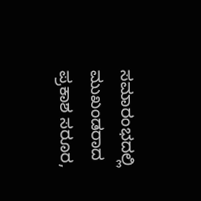ಸಮಾರಂಭದಲ್ಲಿ ಮುಖಂಡರಾದ ಪ್ರಕಾಶ ಸರೂರ,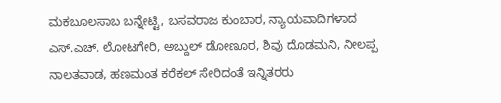ಮಕಬೂಲಸಾಬ ಬನ್ನೇಟ್ಟಿ, ಬಸವರಾಜ ಕುಂಬಾರ, ನ್ಯಾಯವಾದಿಗಳಾದ ಎಸ್.ಎಚ್. ಲೋಟಗೇರಿ, ಅಬ್ದುಲ್ ಡೋಣೂರ, ಶಿವು ದೊಡಮನಿ, ನೀಲಪ್ಪ ನಾಲತವಾಡ, ಹಣಮಂತ ಕರೆಕಲ್ ಸೇರಿದಂತೆ ಇನ್ನಿತರರು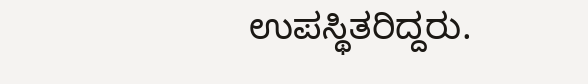ಉಪಸ್ಥಿತರಿದ್ದರು.